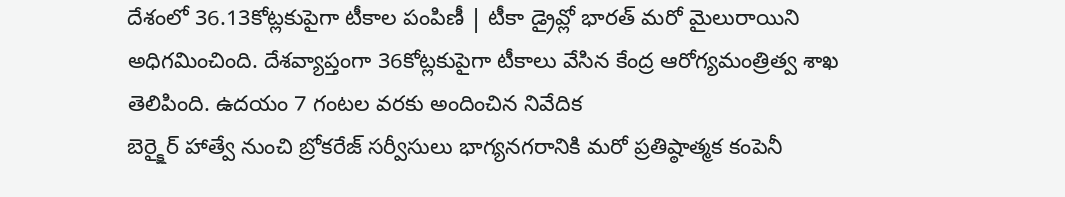దేశంలో 36.13కోట్లకుపైగా టీకాల పంపిణీ | టీకా డ్రైవ్లో భారత్ మరో మైలురాయిని అధిగమించింది. దేశవ్యాప్తంగా 36కోట్లకుపైగా టీకాలు వేసిన కేంద్ర ఆరోగ్యమంత్రిత్వ శాఖ తెలిపింది. ఉదయం 7 గంటల వరకు అందించిన నివేదిక
బెర్క్షైర్ హాత్వే నుంచి బ్రోకరేజ్ సర్వీసులు భాగ్యనగరానికి మరో ప్రతిష్ఠాత్మక కంపెనీ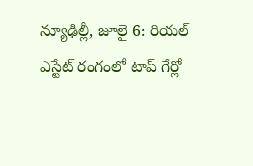న్యూఢిల్లీ, జూలై 6: రియల్ ఎస్టేట్ రంగంలో టాప్ గేర్లో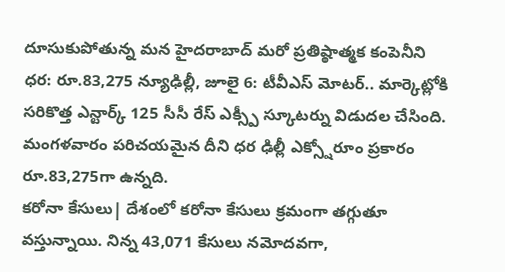దూసుకుపోతున్న మన హైదరాబాద్ మరో ప్రతిష్ఠాత్మక కంపెనీని
ధర: రూ.83,275 న్యూఢిల్లీ, జూలై 6: టీవీఎస్ మోటర్.. మార్కెట్లోకి సరికొత్త ఎన్టార్క్ 125 సీసీ రేస్ ఎక్స్పీ స్కూటర్ను విడుదల చేసింది. మంగళవారం పరిచయమైన దీని ధర ఢిల్లీ ఎక్స్షోరూం ప్రకారం రూ.83,275గా ఉన్నది.
కరోనా కేసులు| దేశంలో కరోనా కేసులు క్రమంగా తగ్గుతూ వస్తున్నాయి. నిన్న 43,071 కేసులు నమోదవగా,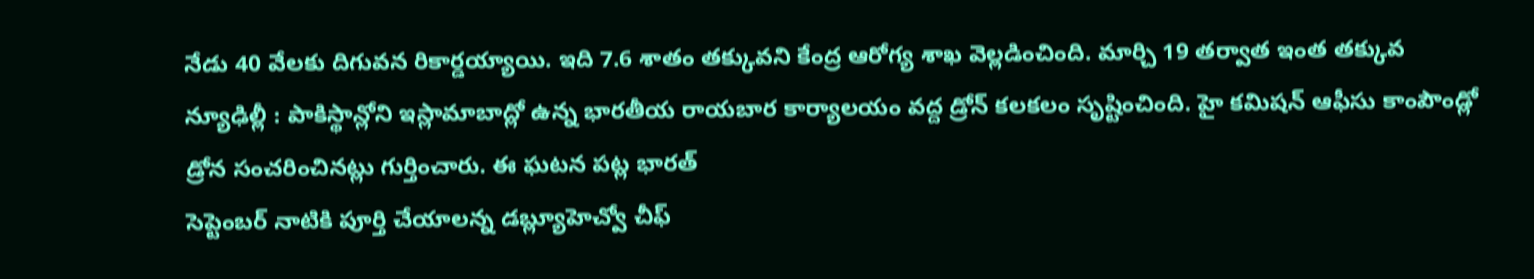నేడు 40 వేలకు దిగువన రికార్డయ్యాయి. ఇది 7.6 శాతం తక్కువని కేంద్ర ఆరోగ్య శాఖ వెల్లడించింది. మార్చి 19 తర్వాత ఇంత తక్కువ
న్యూఢిల్లీ : పాకిస్థాన్లోని ఇస్లామాబాద్లో ఉన్న భారతీయ రాయబార కార్యాలయం వద్ద డ్రోన్ కలకలం సృష్టించింది. హై కమిషన్ ఆఫీసు కాంపౌండ్లో డ్రోన సంచరించినట్లు గుర్తించారు. ఈ ఘటన పట్ల భారత్
సెప్టెంబర్ నాటికి పూర్తి చేయాలన్న డబ్ల్యూహెచ్వో చీఫ్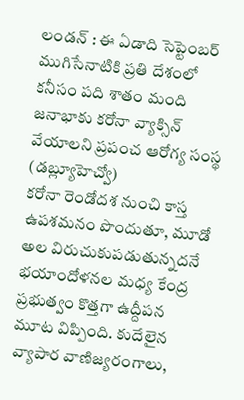లండన్ : ఈ ఏడాది సెప్టెంబర్ ముగిసేనాటికి ప్రతి దేశంలో కనీసం పది శాతం మంది జనాభాకు కరోనా వ్యాక్సిన్ వేయాలని ప్రపంచ ఆరోగ్య సంస్థ (డబ్ల్యూహెచ్వో)
కరోనా రెండోదశ నుంచి కాస్త ఉపశమనం పొందుతూ, మూడో అల విరుచుకుపడుతున్నదనే భయాందోళనల మధ్య కేంద్ర ప్రభుత్వం కొత్తగా ఉద్దీపన మూట విప్పింది. కుదేలైన వ్యాపార వాణిజ్యరంగాలు,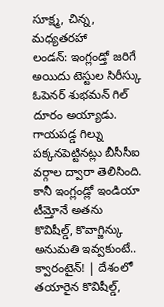సూక్ష్మ, చిన్న, మధ్యతరహా
లండన్: ఇంగ్లండ్తో జరిగే అయిదు టెస్టుల సిరీస్కు ఓపెనర్ శుభమన్ గిల్ దూరం అయ్యాడు. గాయపడ్డ గిల్ను పక్కనపెట్టినట్లు బీసీసీఐ వర్గాల ద్వారా తెలిసింది. కానీ ఇంగ్లండ్లో ఇండియా టీమ్తోనే అతను
కొవిషీల్డ్, కొవాగ్జిన్కు అనుమతి ఇవ్వకుంటే.. క్వారంటైన్! | దేశంలో తయారైన కొవిషీల్డ్,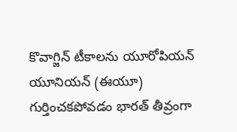కొవాగ్జిన్ టీకాలను యూరోపియన్ యూనియన్ (ఈయూ) గుర్తించకపోవడం భారత్ తీవ్రంగా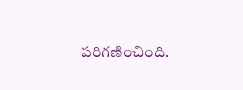పరిగణించింది.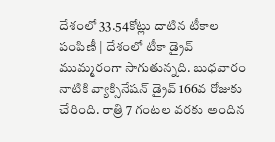దేశంలో 33.54కోట్లు దాటిన టీకాల పంపిణీ | దేశంలో టీకా డ్రైవ్ ముమ్మరంగా సాగుతున్నది. బుధవారం నాటికి వ్యాక్సినేషన్ డ్రైవ్ 166వ రోజుకు చేరింది. రాత్రి 7 గంటల వరకు అందిన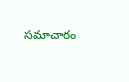సమాచారం